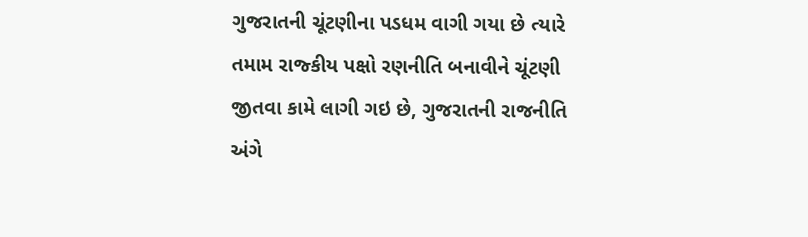ગુજરાતની ચૂંટણીના પડધમ વાગી ગયા છે ત્યારે તમામ રાજ્કીય પક્ષો રણનીતિ બનાવીને ચૂંટણી જીતવા કામે લાગી ગઇ છે, ગુજરાતની રાજનીતિ અંગે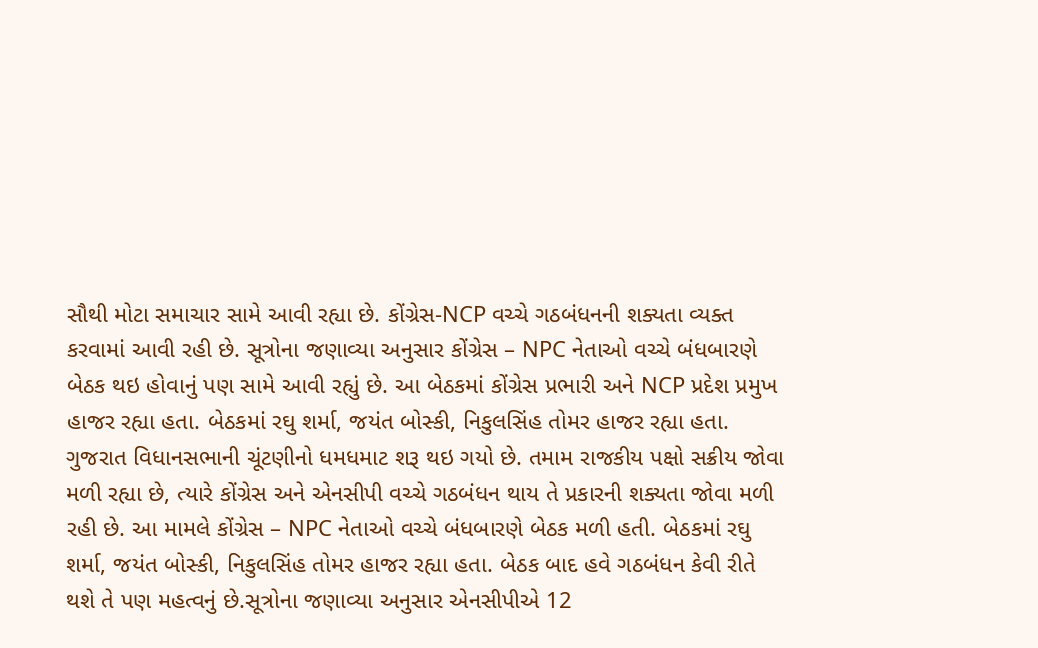સૌથી મોટા સમાચાર સામે આવી રહ્યા છે. કોંગ્રેસ-NCP વચ્ચે ગઠબંધનની શક્યતા વ્યક્ત કરવામાં આવી રહી છે. સૂત્રોના જણાવ્યા અનુસાર કોંગ્રેસ – NPC નેતાઓ વચ્ચે બંધબારણે બેઠક થઇ હોવાનું પણ સામે આવી રહ્યું છે. આ બેઠકમાં કોંગ્રેસ પ્રભારી અને NCP પ્રદેશ પ્રમુખ હાજર રહ્યા હતા. બેઠકમાં રઘુ શર્મા, જયંત બોસ્કી, નિકુલસિંહ તોમર હાજર રહ્યા હતા.
ગુજરાત વિધાનસભાની ચૂંટણીનો ધમધમાટ શરૂ થઇ ગયો છે. તમામ રાજકીય પક્ષો સક્રીય જોવા મળી રહ્યા છે, ત્યારે કોંગ્રેસ અને એનસીપી વચ્ચે ગઠબંધન થાય તે પ્રકારની શક્યતા જોવા મળી રહી છે. આ મામલે કોંગ્રેસ – NPC નેતાઓ વચ્ચે બંધબારણે બેઠક મળી હતી. બેઠકમાં રઘુ શર્મા, જયંત બોસ્કી, નિકુલસિંહ તોમર હાજર રહ્યા હતા. બેઠક બાદ હવે ગઠબંધન કેવી રીતે થશે તે પણ મહત્વનું છે.સૂત્રોના જણાવ્યા અનુસાર એનસીપીએ 12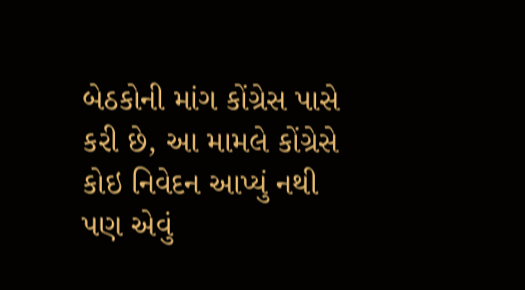બેઠકોની માંગ કોંગ્રેસ પાસે કરી છે, આ મામલે કોંગ્રેસે કોઇ નિવેદન આપ્યું નથી પણ એવું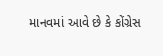માનવમાં આવે છે કે કોંગ્રેસ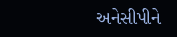અનેસીપીને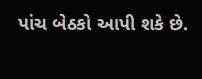પાંચ બેઠકો આપી શકે છે.